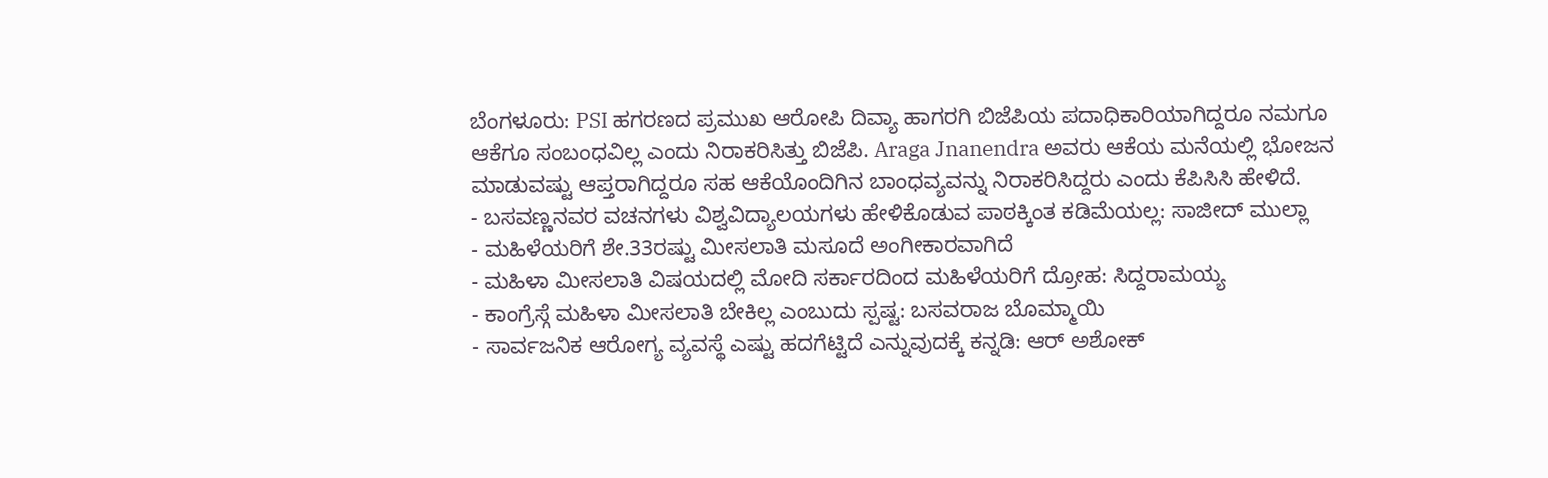ಬೆಂಗಳೂರು: PSI ಹಗರಣದ ಪ್ರಮುಖ ಆರೋಪಿ ದಿವ್ಯಾ ಹಾಗರಗಿ ಬಿಜೆಪಿಯ ಪದಾಧಿಕಾರಿಯಾಗಿದ್ದರೂ ನಮಗೂ ಆಕೆಗೂ ಸಂಬಂಧವಿಲ್ಲ ಎಂದು ನಿರಾಕರಿಸಿತ್ತು ಬಿಜೆಪಿ. Araga Jnanendra ಅವರು ಆಕೆಯ ಮನೆಯಲ್ಲಿ ಭೋಜನ ಮಾಡುವಷ್ಟು ಆಪ್ತರಾಗಿದ್ದರೂ ಸಹ ಆಕೆಯೊಂದಿಗಿನ ಬಾಂಧವ್ಯವನ್ನು ನಿರಾಕರಿಸಿದ್ದರು ಎಂದು ಕೆಪಿಸಿಸಿ ಹೇಳಿದೆ.
- ಬಸವಣ್ಣನವರ ವಚನಗಳು ವಿಶ್ವವಿದ್ಯಾಲಯಗಳು ಹೇಳಿಕೊಡುವ ಪಾಠಕ್ಕಿಂತ ಕಡಿಮೆಯಲ್ಲ: ಸಾಜೀದ್ ಮುಲ್ಲಾ
- ಮಹಿಳೆಯರಿಗೆ ಶೇ.33ರಷ್ಟು ಮೀಸಲಾತಿ ಮಸೂದೆ ಅಂಗೀಕಾರವಾಗಿದೆ
- ಮಹಿಳಾ ಮೀಸಲಾತಿ ವಿಷಯದಲ್ಲಿ ಮೋದಿ ಸರ್ಕಾರದಿಂದ ಮಹಿಳೆಯರಿಗೆ ದ್ರೋಹ: ಸಿದ್ದರಾಮಯ್ಯ
- ಕಾಂಗ್ರೆಸ್ಗೆ ಮಹಿಳಾ ಮೀಸಲಾತಿ ಬೇಕಿಲ್ಲ ಎಂಬುದು ಸ್ಪಷ್ಟ: ಬಸವರಾಜ ಬೊಮ್ಮಾಯಿ
- ಸಾರ್ವಜನಿಕ ಆರೋಗ್ಯ ವ್ಯವಸ್ಥೆ ಎಷ್ಟು ಹದಗೆಟ್ಟಿದೆ ಎನ್ನುವುದಕ್ಕೆ ಕನ್ನಡಿ: ಆರ್ ಅಶೋಕ್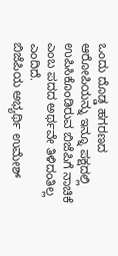ಒಂದು ದೊಡ್ಡ ಹಗರಣದ ಆರೋಪಿಯನ್ನು ಇನ್ನೂ ಪಕ್ಷದಲ್ಲಿ ಉಪಿಸಿಕೊಂಡಿರುವ ಬಿಜೆಪಿಗೆ ನಾಚಿಕೆ ಎಂಬ ಪದದ ಅರ್ಥವೇ ತಿಳಿದಂತಿಲ್ಲ ಎಂದಿದೆ.
ಬಿಜೆಪಿಯ ಅಭ್ಯರ್ಥಿ ಉಮೇಶ್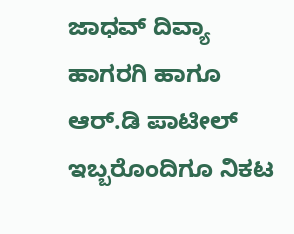ಜಾಧವ್ ದಿವ್ಯಾ ಹಾಗರಗಿ ಹಾಗೂ ಆರ್.ಡಿ ಪಾಟೀಲ್ ಇಬ್ಬರೊಂದಿಗೂ ನಿಕಟ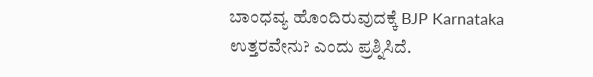ಬಾಂಧವ್ಯ ಹೊಂದಿರುವುದಕ್ಕೆ BJP Karnataka ಉತ್ತರವೇನು? ಎಂದು ಪ್ರಶ್ನಿಸಿದೆ.